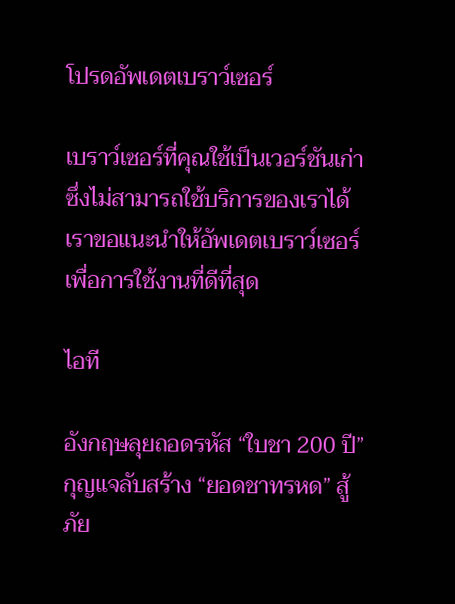โปรดอัพเดตเบราว์เซอร์

เบราว์เซอร์ที่คุณใช้เป็นเวอร์ชันเก่าซึ่งไม่สามารถใช้บริการของเราได้ เราขอแนะนำให้อัพเดตเบราว์เซอร์เพื่อการใช้งานที่ดีที่สุด

ไอที

อังกฤษลุยถอดรหัส “ใบชา 200 ปี” กุญแจลับสร้าง “ยอดชาทรหด” สู้ภัย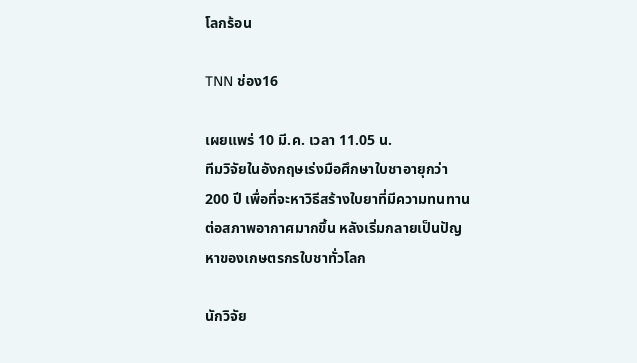โลกร้อน

TNN ช่อง16

เผยแพร่ 10 มี.ค. เวลา 11.05 น.
ทีมวิจัยในอังกฤษเร่งมือศึกษาใบชาอายุกว่า 200 ปี เพื่อที่จะหาวิธีสร้างใบยาที่มีความทนทานต่อสภาพอากาศมากขึ้น หลังเริ่มกลายเป็นปัญหาของเกษตรกรใบชาทั่วโลก

นักวิจัย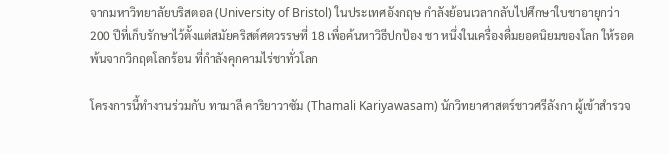จากมหาวิทยาลัยบริสตอล (University of Bristol) ในประเทศอังกฤษ กำลังย้อนเวลากลับไปศึกษาใบชาอายุกว่า 200 ปีที่เก็บรักษาไว้ตั้งแต่สมัยคริสต์ศตวรรษที่ 18 เพื่อค้นหาวิธีปกป้อง ชา หนึ่งในเครื่องดื่มยอดนิยมของโลก ให้รอดพ้นจากวิกฤตโลกร้อน ที่กำลังคุกคามไร่ชาทั่วโลก

โครงการนี้ทำงานร่วมกับ ทามาลี คาริยาวาซัม (Thamali Kariyawasam) นักวิทยาศาสตร์ชาวศรีลังกา ผู้เข้าสำรวจ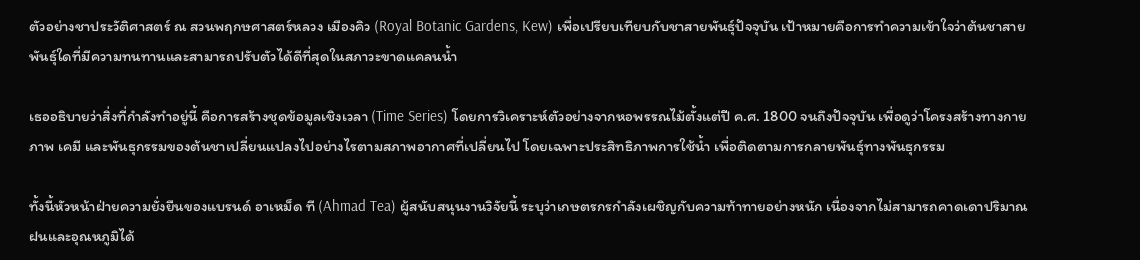ตัวอย่างชาประวัติศาสตร์ ณ สวนพฤกษศาสตร์หลวง เมืองคิว (Royal Botanic Gardens, Kew) เพื่อเปรียบเทียบกับชาสายพันธุ์ปัจจุบัน เป้าหมายคือการทำความเข้าใจว่าต้นชาสายพันธุ์ใดที่มีความทนทานและสามารถปรับตัวได้ดีที่สุดในสภาวะขาดแคลนน้ำ

เธออธิบายว่าสิ่งที่กำลังทำอยู่นี้ คือการสร้างชุดข้อมูลเชิงเวลา (Time Series) โดยการวิเคราะห์ตัวอย่างจากหอพรรณไม้ตั้งแต่ปี ค.ศ. 1800 จนถึงปัจจุบัน เพื่อดูว่าโครงสร้างทางกายภาพ เคมี และพันธุกรรมของต้นชาเปลี่ยนแปลงไปอย่างไรตามสภาพอากาศที่เปลี่ยนไป โดยเฉพาะประสิทธิภาพการใช้น้ำ เพื่อติดตามการกลายพันธุ์ทางพันธุกรรม

ทั้งนี้หัวหน้าฝ่ายความยั่งยืนของแบรนด์ อาเหม็ด ที (Ahmad Tea) ผู้สนับสนุนงานวิจัยนี้ ระบุว่าเกษตรกรกำลังเผชิญกับความท้าทายอย่างหนัก เนื่องจากไม่สามารถคาดเดาปริมาณฝนและอุณหภูมิได้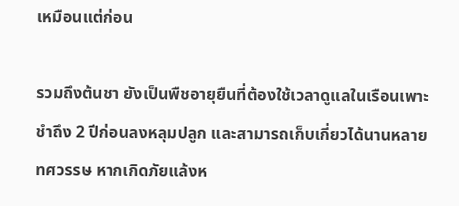เหมือนแต่ก่อน

รวมถึงต้นชา ยังเป็นพืชอายุยืนที่ต้องใช้เวลาดูแลในเรือนเพาะชำถึง 2 ปีก่อนลงหลุมปลูก และสามารถเก็บเกี่ยวได้นานหลายทศวรรษ หากเกิดภัยแล้งห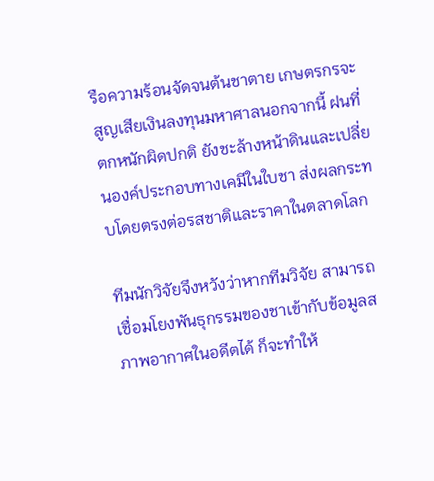รือความร้อนจัดจนต้นชาตาย เกษตรกรจะสูญเสียเงินลงทุนมหาศาลนอกจากนี้ ฝนที่ตกหนักผิดปกติ ยังชะล้างหน้าดินและเปลี่ยนองค์ประกอบทางเคมีในใบชา ส่งผลกระทบโดยตรงต่อรสชาติและราคาในตลาดโลก

ทีมนักวิจัยจึงหวังว่าหากทีมวิจัย สามารถเชื่อมโยงพันธุกรรมของชาเข้ากับข้อมูลสภาพอากาศในอดีตได้ ก็จะทำให้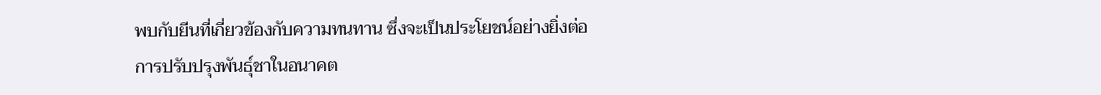พบกับยีนที่เกี่ยวข้องกับความทนทาน ซึ่งจะเป็นประโยชน์อย่างยิ่งต่อการปรับปรุงพันธุ์ชาในอนาคต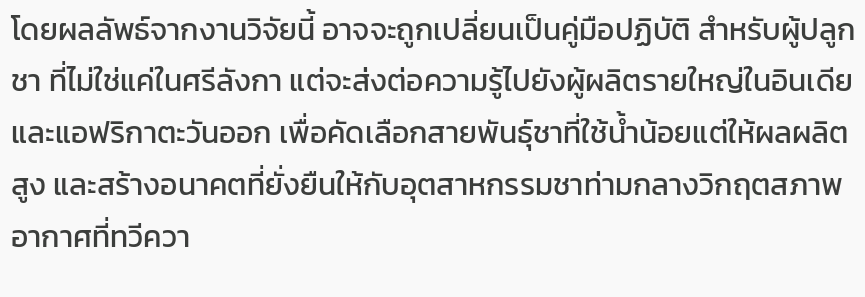โดยผลลัพธ์จากงานวิจัยนี้ อาจจะถูกเปลี่ยนเป็นคู่มือปฏิบัติ สำหรับผู้ปลูกชา ที่ไม่ใช่แค่ในศรีลังกา แต่จะส่งต่อความรู้ไปยังผู้ผลิตรายใหญ่ในอินเดียและแอฟริกาตะวันออก เพื่อคัดเลือกสายพันธุ์ชาที่ใช้น้ำน้อยแต่ให้ผลผลิตสูง และสร้างอนาคตที่ยั่งยืนให้กับอุตสาหกรรมชาท่ามกลางวิกฤตสภาพอากาศที่ทวีควา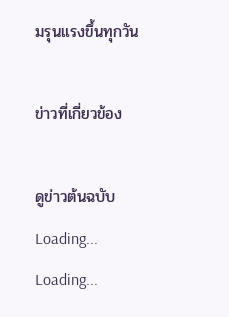มรุนแรงขึ้นทุกวัน

ข่าวที่เกี่ยวข้อง

ดูข่าวต้นฉบับ
Loading...
Loading...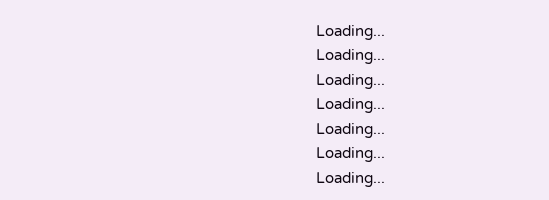Loading...
Loading...
Loading...
Loading...
Loading...
Loading...
Loading...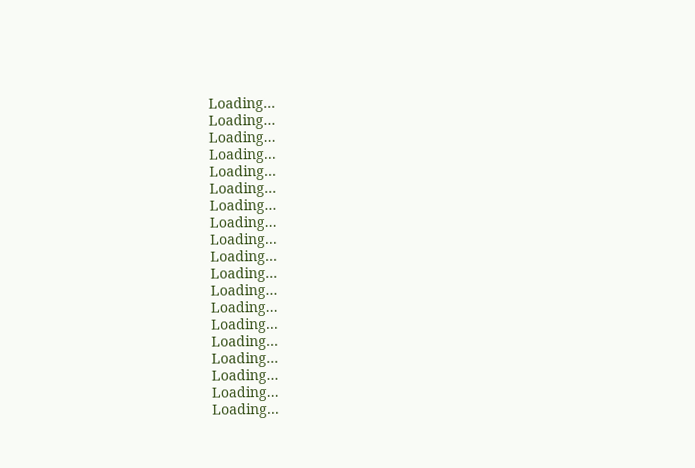Loading...
Loading...
Loading...
Loading...
Loading...
Loading...
Loading...
Loading...
Loading...
Loading...
Loading...
Loading...
Loading...
Loading...
Loading...
Loading...
Loading...
Loading...
Loading...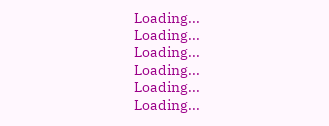Loading...
Loading...
Loading...
Loading...
Loading...
Loading...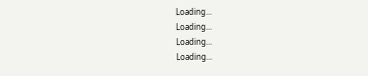Loading...
Loading...
Loading...
Loading...